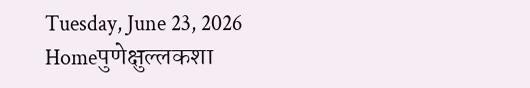Tuesday, June 23, 2026
Homeपुणेक्षुल्लकशा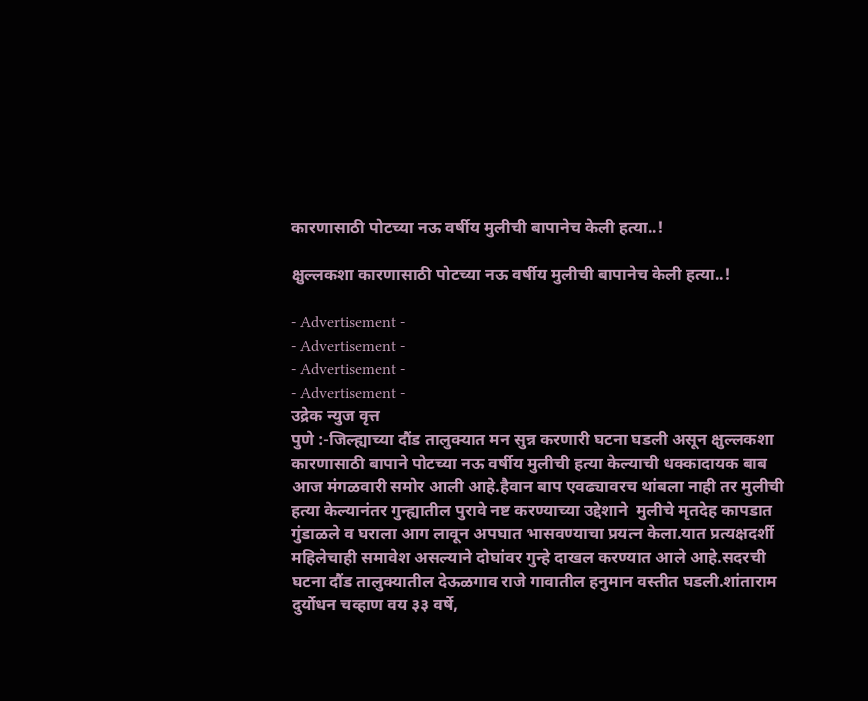कारणासाठी पोटच्या नऊ वर्षीय मुलीची बापानेच केली हत्या..!

क्षुल्लकशा कारणासाठी पोटच्या नऊ वर्षीय मुलीची बापानेच केली हत्या..!

- Advertisement -
- Advertisement -
- Advertisement -
- Advertisement -
उद्रेक न्युज वृत्त
पुणे :-जिल्ह्याच्या दौंड तालुक्यात मन सुन्न करणारी घटना घडली असून क्षुल्लकशा कारणासाठी बापाने पोटच्या नऊ वर्षीय मुलीची हत्या केल्याची धक्कादायक बाब आज मंगळवारी समोर आली आहे.हैवान बाप एवढ्यावरच थांबला नाही तर मुलीची हत्या केल्यानंतर गुन्ह्यातील पुरावे नष्ट करण्याच्या उद्देशाने  मुलीचे मृतदेह कापडात गुंडाळले व घराला आग लावून अपघात भासवण्याचा प्रयत्न केला.यात प्रत्यक्षदर्शी महिलेचाही समावेश असल्याने दोघांवर गुन्हे दाखल करण्यात आले आहे.सदरची घटना दौंड तालुक्यातील देऊळगाव राजे गावातील हनुमान वस्तीत घडली.शांताराम दुर्योधन चव्हाण वय ३३ वर्षे,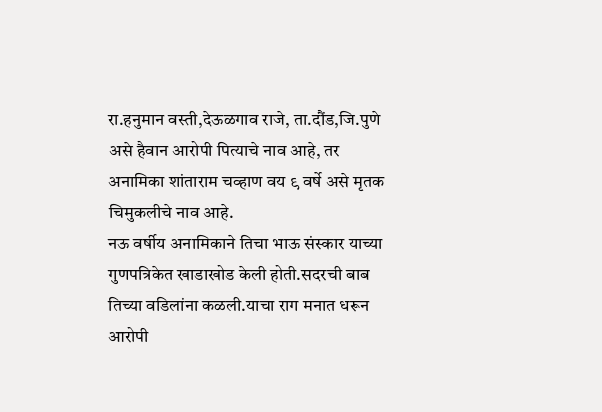रा.हनुमान वस्ती,देऊळगाव राजे, ता.दौंड,जि.पुणे असे हैवान आरोपी पित्याचे नाव आहे, तर अनामिका शांताराम चव्हाण वय ९ वर्षे असे मृतक चिमुकलीचे नाव आहे.
नऊ वर्षीय अनामिकाने तिचा भाऊ संस्कार याच्या गुणपत्रिकेत खाडाखोड केली होती.सदरची बाब तिच्या वडिलांना कळली.याचा राग मनात धरून आरोपी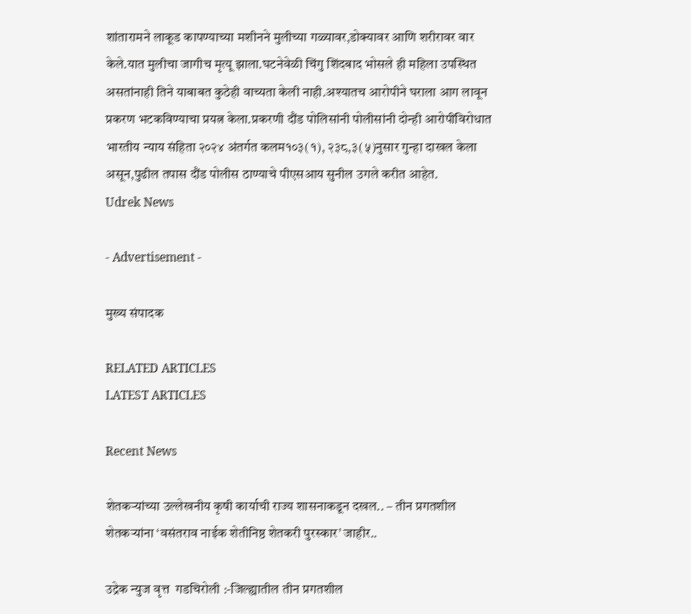शांतारामने लाकूड कापण्याच्या मशीनने मुलीच्या गळ्यावर,डोक्यावर आणि शरीरावर वार केले.यात मुलीचा जागीच मृत्यू झाला.घटनेवेळी चिंगु शिंदबाद भोसले ही महिला उपस्थित असतांनाही तिने याबाबत कुठेही वाच्यता केली नाही.अश्यातच आरोपीने घराला आग लावून प्रकरण भटकविण्याचा प्रयत्न केला.प्रकरणी दौंड पोलिसांनी पोलीसांनी दोन्ही आरोपींविरोधात भारतीय न्याय संहिता २०२४ अंतर्गत कलम१०३(१), २३८,३(५)नुसार गुन्हा दाखल केला असून,पुढील तपास दौंड पोलीस ठाण्याचे पीएसआय सुनील उगले करीत आहेत.
Udrek News

- Advertisement -

मुख्य संपादक

RELATED ARTICLES
LATEST ARTICLES

Recent News

शेतकऱ्यांच्या उल्लेखनीय कृषी कार्याची राज्य शासनाकडून दखल.. – तीन प्रगतशील शेतकऱ्यांना ‘वसंतराव नाईक शेतीनिष्ठ शेतकरी पुरस्कार’ जाहीर..

उद्रेक न्युज वृत्त  गडचिरोली :-जिल्ह्यातील तीन प्रगतशील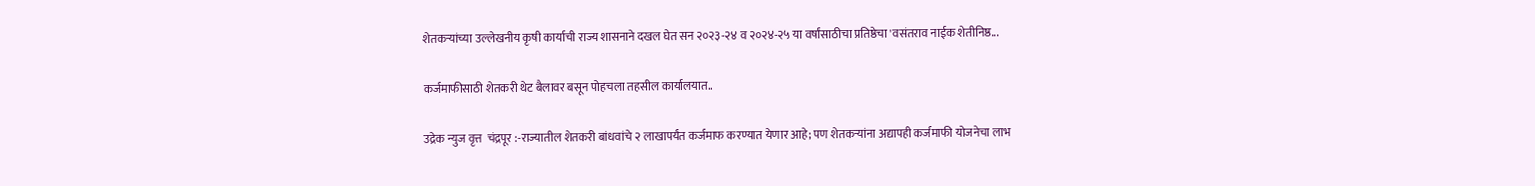शेतकऱ्यांच्या उल्लेखनीय कृषी कार्याची राज्य शासनाने दखल घेत सन २०२३-२४ व २०२४-२५ या वर्षांसाठीचा प्रतिष्ठेचा 'वसंतराव नाईक शेतीनिष्ठ...

कर्जमाफीसाठी शेतकरी थेट बैलावर बसून पोहचला तहसील कार्यालयात..

उद्रेक न्युज वृत्त  चंद्रपूर :-राज्यातील शेतकरी बांधवांचे २ लाखापर्यंत कर्जमाफ करण्यात येणार आहे; पण शेतकऱ्यांना अद्यापही कर्जमाफी योजनेचा लाभ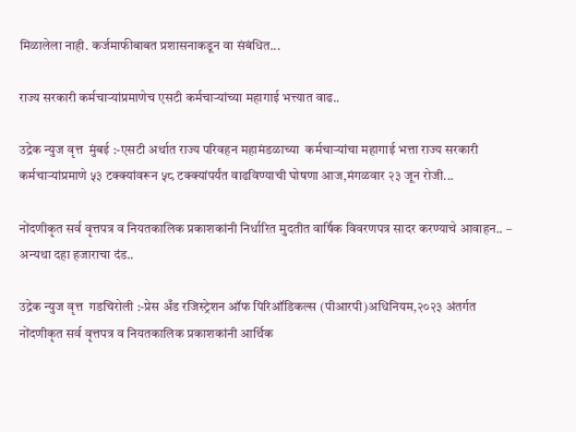मिळालेला नाही. कर्जमाफीबाबत प्रशासनाकडून वा संबंधित...

राज्य सरकारी कर्मचाऱ्यांप्रमाणेच एसटी कर्मचाऱ्यांच्या महागाई भत्त्यात वाढ..

उद्रेक न्युज वृत्त  मुंबई :-एसटी अर्थात राज्य परिवहन महामंडळाच्या  कर्मचाऱ्यांचा महागाई भत्ता राज्य सरकारी कर्मचाऱ्यांप्रमाणे ५३ टक्क्यांवरून ५८ टक्क्यांपर्यंत वाढविण्याची घोषणा आज,मंगळवार २३ जून रोजी...

नोंदणीकृत सर्व वृत्तपत्र व नियतकालिक प्रकाशकांनी निर्धारित मुदतीत वार्षिक विवरणपत्र सादर करण्याचे आवाहन.. – अन्यथा दहा हजाराचा दंड..

उद्रेक न्युज वृत्त  गडचिरोली :-प्रेस अँड रजिस्ट्रेशन ऑफ पिरिऑडिकल्स (पीआरपी)अधिनियम,२०२३ अंतर्गत नोंदणीकृत सर्व वृत्तपत्र व नियतकालिक प्रकाशकांनी आर्थिक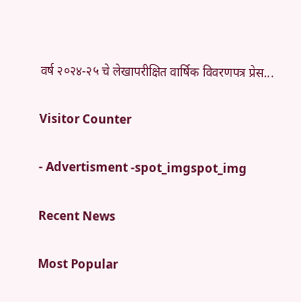वर्ष २०२४-२५ चे लेखापरीक्षित वार्षिक विवरणपत्र प्रेस...

Visitor Counter

- Advertisment -spot_imgspot_img

Recent News

Most Popular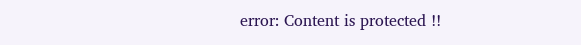error: Content is protected !!